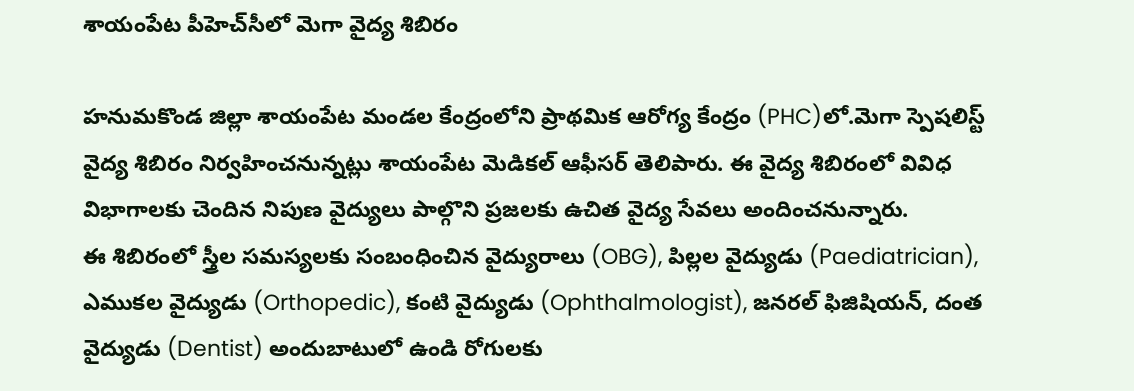శాయంపేట పీహెచ్‌సీలో మెగా వైద్య శిబిరం

హనుమకొండ జిల్లా శాయంపేట మండల కేంద్రంలోని ప్రాథమిక ఆరోగ్య కేంద్రం (PHC)లో.మెగా స్పెషలిస్ట్ వైద్య శిబిరం నిర్వహించనున్నట్లు శాయంపేట మెడికల్ ఆఫీసర్ తెలిపారు. ఈ వైద్య శిబిరంలో వివిధ విభాగాలకు చెందిన నిపుణ వైద్యులు పాల్గొని ప్రజలకు ఉచిత వైద్య సేవలు అందించనున్నారు.
ఈ శిబిరంలో స్త్రీల సమస్యలకు సంబంధించిన వైద్యురాలు (OBG), పిల్లల వైద్యుడు (Paediatrician), ఎముకల వైద్యుడు (Orthopedic), కంటి వైద్యుడు (Ophthalmologist), జనరల్ ఫిజిషియన్, దంత వైద్యుడు (Dentist) అందుబాటులో ఉండి రోగులకు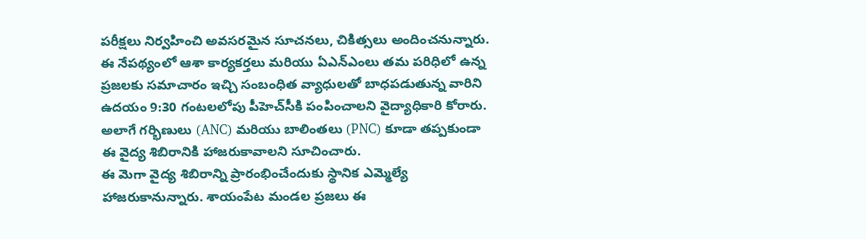పరీక్షలు నిర్వహించి అవసరమైన సూచనలు, చికిత్సలు అందించనున్నారు.
ఈ నేపథ్యంలో ఆశా కార్యకర్తలు మరియు ఏఎన్‌ఎంలు తమ పరిధిలో ఉన్న ప్రజలకు సమాచారం ఇచ్చి సంబంధిత వ్యాధులతో బాధపడుతున్న వారిని ఉదయం 9:30 గంటలలోపు పీహెచ్‌సీకి పంపించాలని వైద్యాధికారి కోరారు. అలాగే గర్భిణులు (ANC) మరియు బాలింతలు (PNC) కూడా తప్పకుండా ఈ వైద్య శిబిరానికి హాజరుకావాలని సూచించారు.
ఈ మెగా వైద్య శిబిరాన్ని ప్రారంభించేందుకు స్థానిక ఎమ్మెల్యే హాజరుకానున్నారు. శాయంపేట మండల ప్రజలు ఈ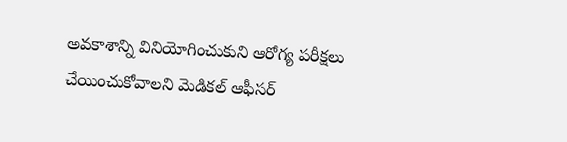అవకాశాన్ని వినియోగించుకుని ఆరోగ్య పరీక్షలు చేయించుకోవాలని మెడికల్ ఆఫీసర్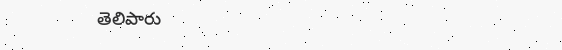తెలిపారు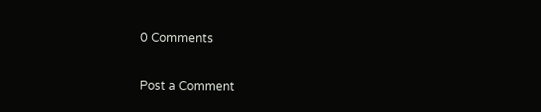0 Comments

Post a Comment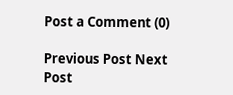Post a Comment (0)

Previous Post Next Post